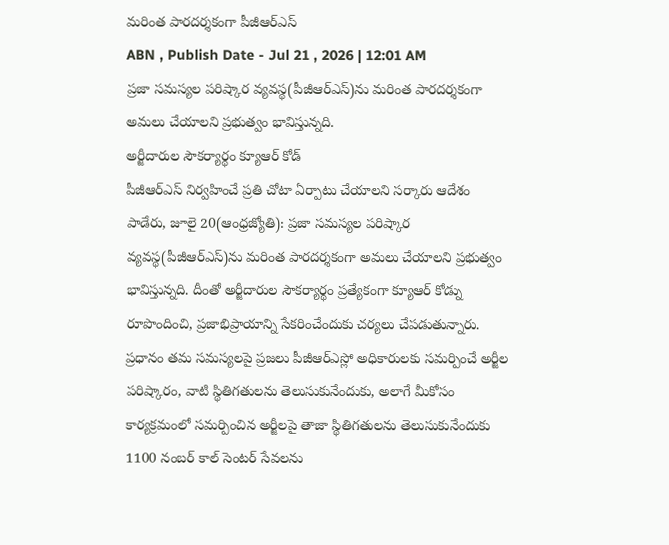మరింత పారదర్శకంగా పీజీఆర్ఎస్
ABN , Publish Date - Jul 21 , 2026 | 12:01 AM
ప్రజా సమస్యల పరిష్కార వ్యవస్థ(పీజీఆర్ఎస్)ను మరింత పారదర్శకంగా అమలు చేయాలని ప్రభుత్వం భావిస్తున్నది.
అర్జీదారుల సౌకర్యార్థం క్యూఆర్ కోడ్
పీజీఆర్ఎస్ నిర్వహించే ప్రతి చోటా ఏర్పాటు చేయాలని సర్కారు ఆదేశం
పాడేరు, జూలై 20(ఆంధ్రజ్యోతి): ప్రజా సమస్యల పరిష్కార వ్యవస్థ(పీజీఆర్ఎస్)ను మరింత పారదర్శకంగా అమలు చేయాలని ప్రభుత్వం భావిస్తున్నది. దీంతో అర్జీదారుల సౌకర్యార్థం ప్రత్యేకంగా క్యూఆర్ కోడ్ను రూపొందించి, ప్రజాభిప్రాయాన్ని సేకరించేందుకు చర్యలు చేపడుతున్నారు. ప్రధానం తమ సమస్యలపై ప్రజలు పీజీఆర్ఎస్లో అధికారులకు సమర్పించే అర్జీల పరిష్కారం, వాటి స్థితిగతులను తెలుసుకునేందుకు, అలాగే మీకోసం కార్యక్రమంలో సమర్పించిన అర్జీలపై తాజా స్థితిగతులను తెలుసుకునేందుకు 1100 నంబర్ కాల్ సెంటర్ సేవలను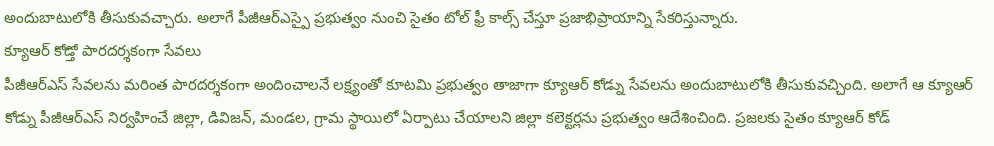అందుబాటులోకి తీసుకువచ్చారు. అలాగే పీజీఆర్ఎస్పై ప్రభుత్వం నుంచి సైతం టోల్ ఫ్రీ కాల్స్ చేస్తూ ప్రజాభిప్రాయాన్ని సేకరిస్తున్నారు.
క్యూఆర్ కోడ్తో పారదర్శకంగా సేవలు
పీజీఆర్ఎస్ సేవలను మరింత పారదర్శకంగా అందించాలనే లక్ష్యంతో కూటమి ప్రభుత్వం తాజాగా క్యూఆర్ కోడ్ను సేవలను అందుబాటులోకి తీసుకువచ్చింది. అలాగే ఆ క్యూఆర్ కోడ్ను పీజీఆర్ఎస్ నిర్వహించే జిల్లా, డివిజన్, మండల, గ్రామ స్థాయిలో ఏర్పాటు చేయాలని జిల్లా కలెక్టర్లను ప్రభుత్వం ఆదేశించింది. ప్రజలకు సైతం క్యూఆర్ కోడ్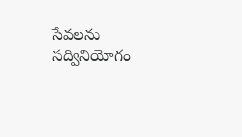సేవలను సద్వినియోగం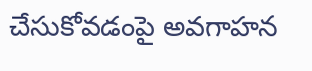చేసుకోవడంపై అవగాహన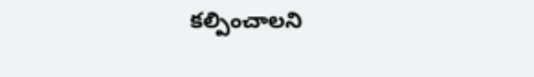కల్పించాలని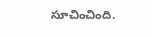సూచించింది.